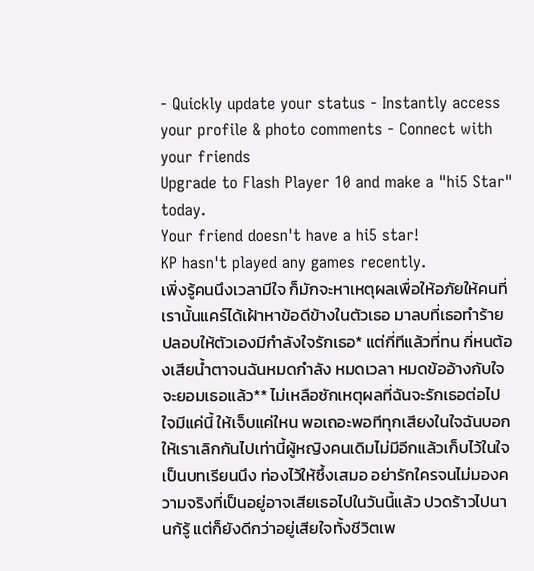- Quickly update your status - Instantly access your profile & photo comments - Connect with your friends
Upgrade to Flash Player 10 and make a "hi5 Star" today.
Your friend doesn't have a hi5 star!
KP hasn't played any games recently.
เพิ่งรู้คนนึงเวลามีใจ ก็มักจะหาเหตุผลเพื่อให้อภัยให้คนที่เรานั้นแคร์ได้เฝ้าหาข้อดีข้างในตัวเธอ มาลบที่เธอทำร้าย ปลอบให้ตัวเองมีกำลังใจรักเธอ* แต่กี่ทีแล้วที่ทน กี่หนต้องเสียน้ำตาจนฉันหมดกำลัง หมดเวลา หมดข้ออ้างกับใจจะยอมเธอแล้ว** ไม่เหลือซักเหตุผลที่ฉันจะรักเธอต่อไปใจมีแค่นี้ ให้เจ็บแค่ใหน พอเถอะพอทีทุกเสียงในใจฉันบอกให้เราเลิกกันไปเท่านี้ผู้หญิงคนเดิมไม่มีอีกแล้วเก็บไว้ในใจเป็นบทเรียนนึง ท่องไว้ให้ซึ้งเสมอ อย่ารักใครจนไม่มองความจริงที่เป็นอยู่อาจเสียเธอไปในวันนี้แล้ว ปวดร้าวไปนานก้รู้ แต่ก็ยังดีกว่าอยู่เสียใจทั้งชีวิตเพ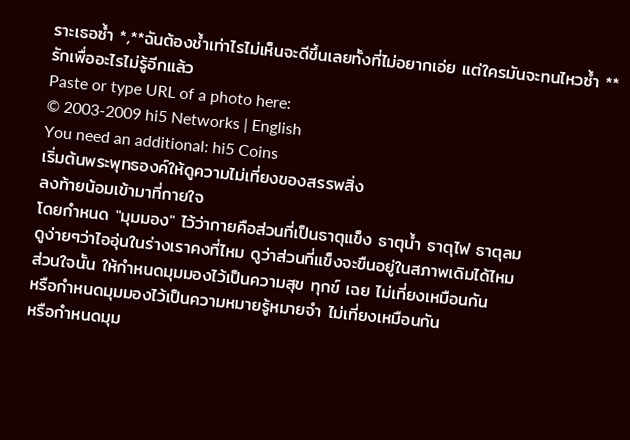ราะเธอซ้ำ *,**ฉันต้องช้ำเท่าไรไม่เห็นจะดีขึ้นเลยทั้งที่ไม่อยากเอ่ย แต่ใครมันจะทนไหวซ้ำ **รักเพื่ออะไรไม่รู้อีกแล้ว
Paste or type URL of a photo here:
© 2003-2009 hi5 Networks | English
You need an additional: hi5 Coins
เริ่มต้นพระพุทธองค์ให้ดูความไม่เที่ยงของสรรพสิ่ง
ลงท้ายน้อมเข้ามาที่กายใจ
โดยกำหนด "มุมมอง" ไว้ว่ากายคือส่วนที่เป็นธาตุแข็ง ธาตุน้ำ ธาตุไฟ ธาตุลม
ดูง่ายๆว่าไออุ่นในร่างเราคงที่ไหม ดูว่าส่วนที่แข็งจะขืนอยู่ในสภาพเดิมได้ไหม
ส่วนใจนั้น ให้กำหนดมุมมองไว้เป็นความสุข ทุกข์ เฉย ไม่เที่ยงเหมือนกัน
หรือกำหนดมุมมองไว้เป็นความหมายรู้หมายจำ ไม่เที่ยงเหมือนกัน
หรือกำหนดมุม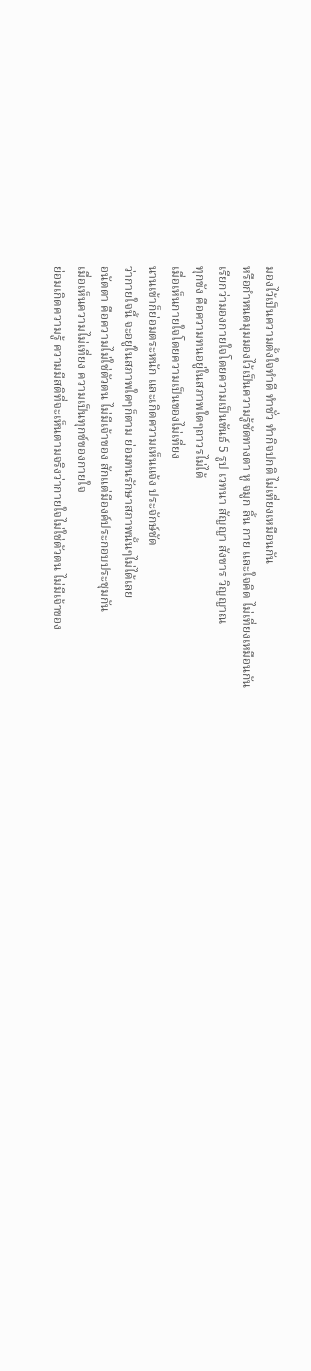มองไว้เป็นความตั้งใจทำดี ทำชั่ว ทำกิจปกติ ไม่เที่ยงเหมือนกัน
หรือกำหนดมุมมองไว้เป็นความรู้ชัดทางตา หู จมูก ลิ้น กาย และใจคิด ไม่เที่ยงเหมือนกัน
เรียกว่ามองกายใจโดยความเป็นขันธ์ 5 รูป เวทนา สัญญา สังขาร วิญญาณ
ทุกขัง คือความทนอยู่ในสภาพใดๆถาวรไม่ได้
เมื่อเห็นกายใจโดยความเป็นของไม่เที่ยง
นานเข้าก็ย่อมตระหนัก และเกิดความเห็นแจ้ง ประจักษ์ชัด
ว่ากายใจนี้ จะอยู่ในสภาพใดๆก็ตาม ย่อมทนรักษาสภาพนั้นๆไม่ได้เลย
อนัตตา คือความไม่ใช่ตัวตน ไม่มีเจ้าของ สักแต่มีองค์ประกอบประชุมกัน
เมื่อเห็นความไม่เที่ยง ความเป็นทุกข์ของกายใจ
ย่อมเกิดความรู้ ความมีสติที่จะเห็นตามจริงว่ากายใจไม่ใช่ตัวตน ไม่มีเจ้าของ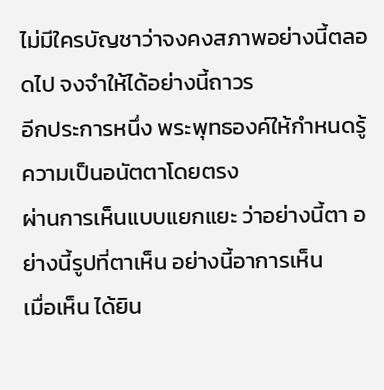ไม่มีใครบัญชาว่าจงคงสภาพอย่างนี้ตลอดไป จงจำให้ได้อย่างนี้ถาวร
อีกประการหนึ่ง พระพุทธองค์ให้กำหนดรู้ความเป็นอนัตตาโดยตรง
ผ่านการเห็นแบบแยกแยะ ว่าอย่างนี้ตา อย่างนี้รูปที่ตาเห็น อย่างนี้อาการเห็น
เมื่อเห็น ได้ยิน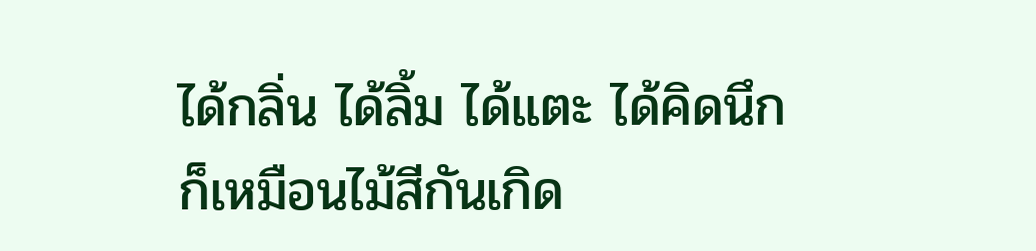ได้กลิ่น ได้ลิ้ม ได้แตะ ได้คิดนึก
ก็เหมือนไม้สีกันเกิด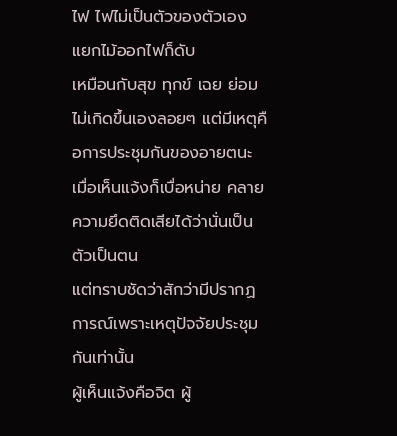ไฟ ไฟไม่เป็นตัวของตัวเอง แยกไม้ออกไฟก็ดับ
เหมือนกับสุข ทุกข์ เฉย ย่อมไม่เกิดขึ้นเองลอยๆ แต่มีเหตุคือการประชุมกันของอายตนะ
เมื่อเห็นแจ้งก็เบื่อหน่าย คลายความยึดติดเสียได้ว่านั่นเป็นตัวเป็นตน
แต่ทราบชัดว่าสักว่ามีปรากฏการณ์เพราะเหตุปัจจัยประชุมกันเท่านั้น
ผู้เห็นแจ้งคือจิต ผู้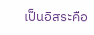เป็นอิสระคือ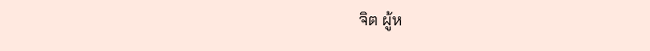จิต ผู้ห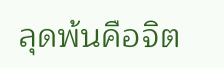ลุดพ้นคือจิต